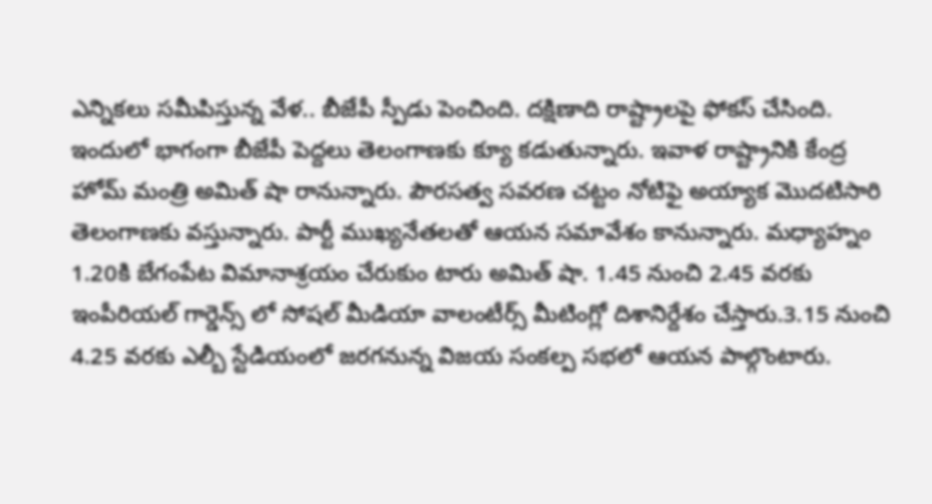ఎన్నికలు సమీపిస్తున్న వేళ.. బీజేపీ స్పీడు పెంచింది. దక్షిణాది రాష్ట్రాలపై ఫోకస్ చేసింది. ఇందులో భాగంగా బీజేపీ పెద్దలు తెలంగాణకు క్యూ కడుతున్నారు. ఇవాళ రాష్ట్రానికి కేంద్ర హోమ్ మంత్రి అమిత్ షా రానున్నారు. పౌరసత్వ సవరణ చట్టం నోటిఫై అయ్యాక మొదటిసారి తెలంగాణకు వస్తున్నారు. పార్టీ ముఖ్యనేతలతో ఆయన సమావేశం కానున్నారు. మధ్యాహ్నం 1.20కి బేగంపేట విమానాశ్రయం చేరుకుం టారు అమిత్ షా. 1.45 నుంచి 2.45 వరకు ఇంపీరియల్ గార్డెన్స్ లో సోషల్ మీడియా వాలంటీర్స్ మీటింగ్లో దిశానిర్దేశం చేస్తారు.3.15 నుంచి 4.25 వరకు ఎల్బీ స్టేడియంలో జరగనున్న విజయ సంకల్ప సభలో ఆయన పాల్గొంటారు.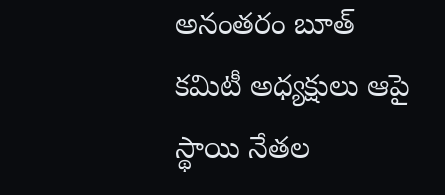అనంతరం బూత్ కమిటీ అధ్యక్షులు ఆపై స్థాయి నేతల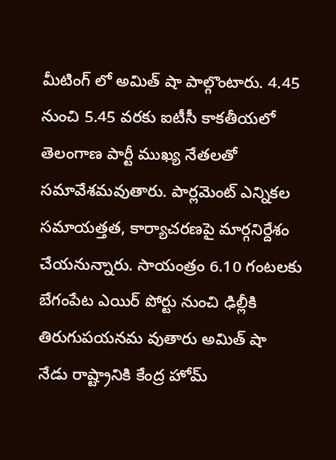మీటింగ్ లో అమిత్ షా పాల్గొంటారు. 4.45 నుంచి 5.45 వరకు ఐటీసీ కాకతీయలో తెలంగాణ పార్టీ ముఖ్య నేతలతో సమావేశమవుతారు. పార్లమెంట్ ఎన్నికల సమాయత్తత, కార్యాచరణపై మార్గనిర్దేశం చేయనున్నారు. సాయంత్రం 6.10 గంటలకు బేగంపేట ఎయిర్ పోర్టు నుంచి ఢిల్లీకి తిరుగుపయనమ వుతారు అమిత్ షా
నేడు రాష్ట్రానికి కేంద్ర హోమ్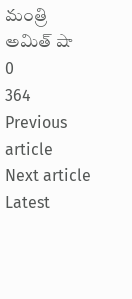మంత్రి అమిత్ షా
0
364
Previous article
Next article
Latest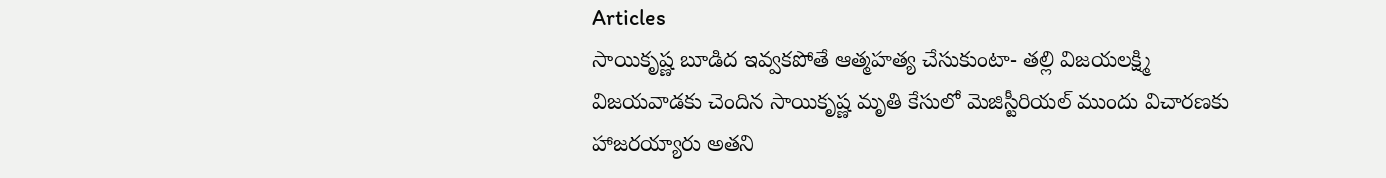Articles
సాయికృష్ణ బూడిద ఇవ్వకపోతే ఆత్మహత్య చేసుకుంటా- తల్లి విజయలక్ష్మి
విజయవాడకు చెందిన సాయికృష్ణ మృతి కేసులో మెజిస్టీరియల్ ముందు విచారణకు హాజరయ్యారు అతని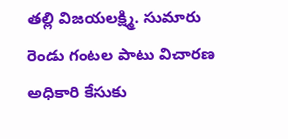తల్లి విజయలక్ష్మి. సుమారు రెండు గంటల పాటు విచారణ అధికారి కేసుకు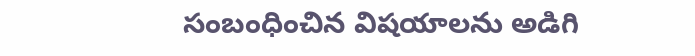సంబంధించిన విషయాలను అడిగి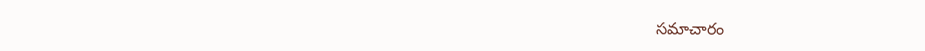సమాచారం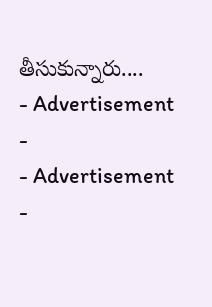తీసుకున్నారు....
- Advertisement -
- Advertisement -